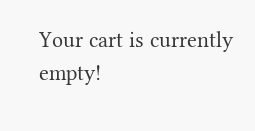Your cart is currently empty!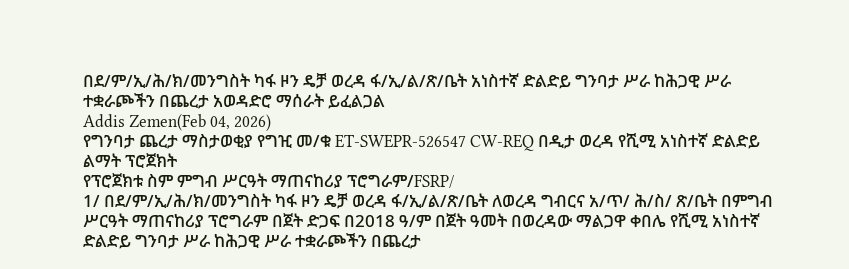በደ/ም/ኢ/ሕ/ክ/መንግስት ካፋ ዞን ዴቻ ወረዳ ፋ/ኢ/ል/ጽ/ቤት አነስተኛ ድልድይ ግንባታ ሥራ ከሕጋዊ ሥራ ተቋራጮችን በጨረታ አወዳድሮ ማሰራት ይፈልጋል
Addis Zemen(Feb 04, 2026)
የግንባታ ጨረታ ማስታወቂያ የግዢ መ/ቁ ET-SWEPR-526547 CW-REQ በዲታ ወረዳ የሺሚ አነስተኛ ድልድይ ልማት ፕሮጀክት
የፕሮጀክቱ ስም ምግብ ሥርዓት ማጠናከሪያ ፕሮግራም/FSRP/
1/ በደ/ም/ኢ/ሕ/ክ/መንግስት ካፋ ዞን ዴቻ ወረዳ ፋ/ኢ/ል/ጽ/ቤት ለወረዳ ግብርና አ/ጥ/ ሕ/ስ/ ጽ/ቤት በምግብ ሥርዓት ማጠናከሪያ ፕሮግራም በጀት ድጋፍ በ2018 ዓ/ም በጀት ዓመት በወረዳው ማልጋዋ ቀበሌ የሺሚ አነስተኛ ድልድይ ግንባታ ሥራ ከሕጋዊ ሥራ ተቋራጮችን በጨረታ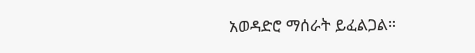አወዳድሮ ማሰራት ይፈልጋል።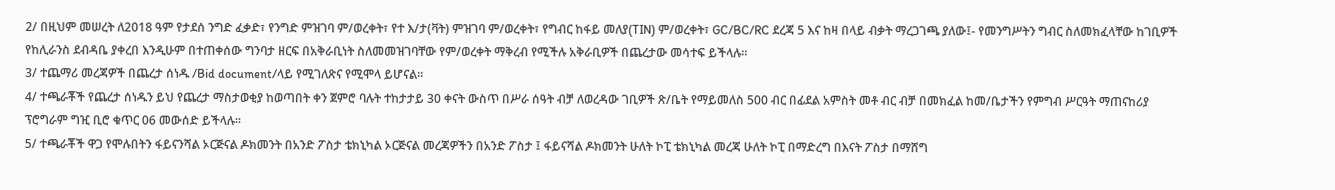2/ በዚህም መሠረት ለ2018 ዓም የታደሰ ንግድ ፈቃድ፣ የንግድ ምዝገባ ም/ወረቀት፣ የተ እ/ታ(ቫት) ምዝገባ ም/ወረቀት፣ የግብር ከፋይ መለያ(TIN) ም/ወረቀት፣ GC/BC/RC ደረጃ 5 እና ከዛ በላይ ብቃት ማረጋገጫ ያለው፤- የመንግሥትን ግብር ስለመክፈላቸው ከገቢዎች የከሊራንስ ደብዳቤ ያቀረበ እንዲሁም በተጠቀሰው ግንባታ ዘርፍ በአቅራቢነት ስለመመዝገባቸው የም/ወረቀት ማቅረብ የሚችሉ አቅራቢዎች በጨረታው መሳተፍ ይችላሉ።
3/ ተጨማሪ መረጃዎች በጨረታ ሰነዱ /Bid document/ላይ የሚገለጽና የሚሞላ ይሆናል።
4/ ተጫራቾች የጨረታ ሰነዱን ይህ የጨረታ ማስታወቂያ ከወጣበት ቀን ጀምሮ ባሉት ተከታታይ 30 ቀናት ውስጥ በሥራ ሰዓት ብቻ ለወረዳው ገቢዎች ጽ/ቤት የማይመለስ 500 ብር በፊደል አምስት መቶ ብር ብቻ በመክፈል ከመ/ቤታችን የምግብ ሥርዓት ማጠናከሪያ ፕሮግራም ግዢ ቢሮ ቁጥር 06 መውሰድ ይችላሉ።
5/ ተጫራቾች ዋጋ የሞሉበትን ፋይናንሻል ኦርጅናል ዶክመንት በአንድ ፖስታ ቴክኒካል ኦርጅናል መረጃዎችን በአንድ ፖስታ ፤ ፋይናሻል ዶክመንት ሁለት ኮፒ ቴክኒካል መረጃ ሁለት ኮፒ በማድረግ በእናት ፖስታ በማሸግ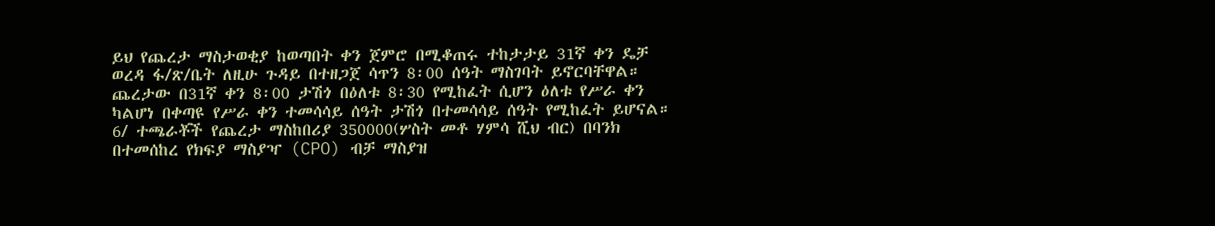ይህ የጨረታ ማስታወቂያ ከወጣበት ቀን ጀምሮ በሚቆጠሩ ተከታታይ 31ኛ ቀን ዴቻ ወረዳ ፋ/ጽ/ቤት ለዚሁ ጉዳይ በተዘጋጀ ሳጥን 8፡00 ሰዓት ማስገባት ይኖርባቸዋል። ጨረታው በ31ኛ ቀን 8፡00 ታሽጎ በዕለቱ 8፡30 የሚከፈት ሲሆን ዕለቱ የሥራ ቀን ካልሆነ በቀጣዩ የሥራ ቀን ተመሳሳይ ሰዓት ታሽጎ በተመሳሳይ ሰዓት የሚከፈት ይሆናል።
6/ ተጫራቾች የጨረታ ማስከበሪያ 350000(ሦስት መቶ ሃምሳ ሺህ ብር) በባንክ በተመሰከረ የክፍያ ማስያዣ (CPO) ብቻ ማስያዝ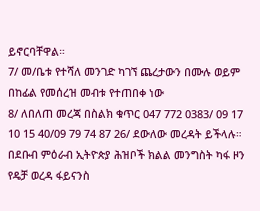ይኖርባቸዋል።
7/ መ/ቤቱ የተሻለ መንገድ ካገኘ ጨረታውን በሙሉ ወይም በከፊል የመሰረዝ መብቱ የተጠበቀ ነው
8/ ለበለጠ መረጃ በስልክ ቁጥር 047 772 0383/ 09 17 10 15 40/09 79 74 87 26/ ደውለው መረዳት ይችላሉ።
በደቡብ ምዕራብ ኢትዮጵያ ሕዝቦች ክልል መንግስት ካፋ ዞን
የዴቻ ወረዳ ፋይናንስ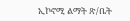ኢኮኖሚ ልማት ጽ/ቤት